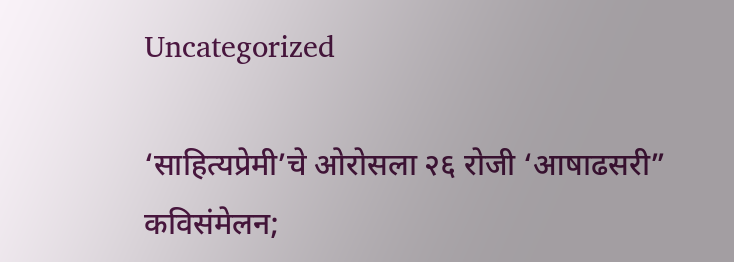Uncategorized

‘साहित्यप्रेमी’चे ओरोसला २६ रोजी ‘आषाढसरी” कविसंमेलन;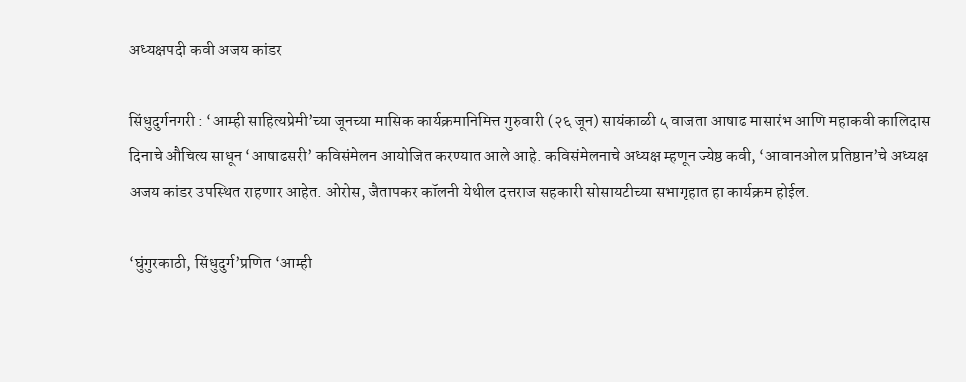अध्यक्षपदी कवी अजय कांडर

सिंधुदुर्गनगरी : ‘आम्ही साहित्यप्रेमी’च्या जूनच्या मासिक कार्यक्रमानिमित्त गुरुवारी (२६ जून) सायंकाळी ५ वाजता आषाढ मासारंभ आणि महाकवी कालिदास दिनाचे औचित्य साधून ‘आषाढसरी’ कविसंमेलन आयोजित करण्यात आले आहे. कविसंमेलनाचे अध्यक्ष म्हणून ज्येष्ठ कवी, ‘आवानओल प्रतिष्ठान’चे अध्यक्ष अजय कांडर उपस्थित राहणार आहेत. ओरोस, जैतापकर कॉलनी येथील दत्तराज सहकारी सोसायटीच्या सभागृहात हा कार्यक्रम होईल.

‘घुंगुरकाठी, सिंधुदुर्ग’प्रणित ‘आम्ही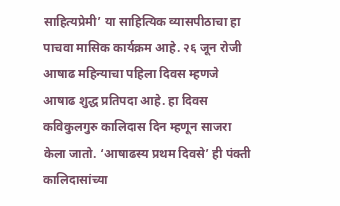साहित्यप्रेमी’ या साहित्यिक व्यासपीठाचा हा पाचवा मासिक कार्यक्रम आहे. २६ जून रोजी आषाढ महिन्याचा पहिला दिवस म्हणजे आषाढ शुद्ध प्रतिपदा आहे. हा दिवस कविकुलगुरु कालिदास दिन म्हणून साजरा केला जातो. ‘आषाढस्य प्रथम दिवसे’ ही पंक्ती कालिदासांच्या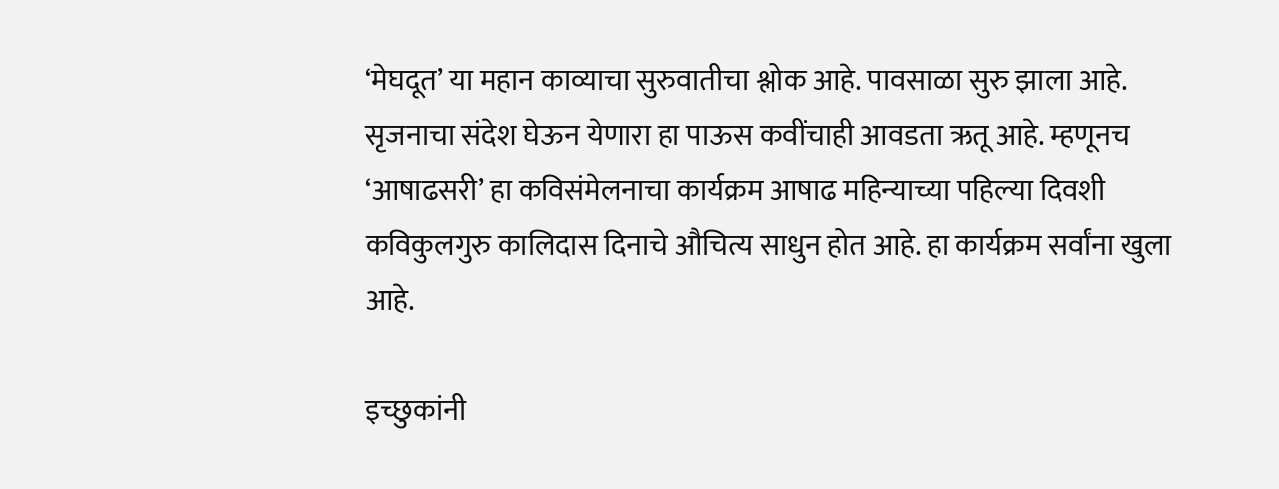‘मेघदूत’ या महान काव्याचा सुरुवातीचा श्लोक आहे. पावसाळा सुरु झाला आहे. सृजनाचा संदेश घेऊन येणारा हा पाऊस कवींचाही आवडता ऋतू आहे. म्हणूनच ‘आषाढसरी’ हा कविसंमेलनाचा कार्यक्रम आषाढ महिन्याच्या पहिल्या दिवशी कविकुलगुरु कालिदास दिनाचे औचित्य साधुन होत आहे. हा कार्यक्रम सर्वांना खुला आहे.

इच्छुकांनी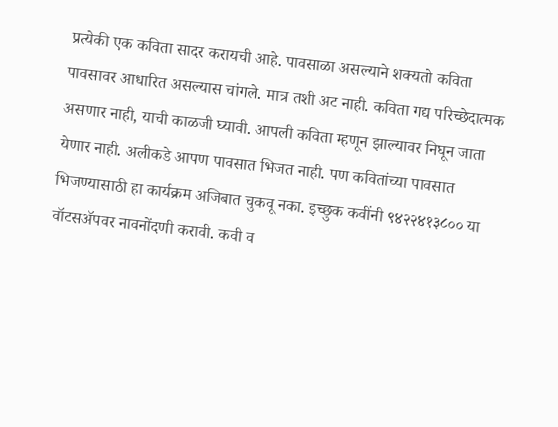प्रत्येकी एक कविता सादर करायची आहे. पावसाळा असल्याने शक्यतो कविता पावसावर आधारित असल्यास चांगले. मात्र तशी अट नाही. कविता गद्य परिच्छेदात्मक असणार नाही, याची काळजी घ्यावी. आपली कविता म्हणून झाल्यावर निघून जाता येणार नाही. अलीकडे आपण पावसात भिजत नाही. पण कवितांच्या पावसात भिजण्यासाठी हा कार्यक्रम अजिबात चुकवू नका. इच्छुक कवींनी ९४२२४१३८०० या वॉटसॲपवर नावनोंदणी करावी. कवी व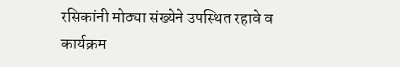रसिकांनी मोठ्या संख्येने उपस्थित रहावे व कार्यक्रम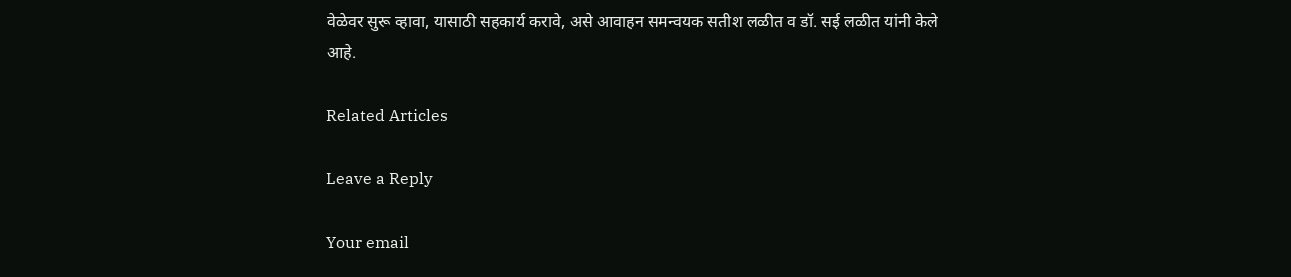वेळेवर सुरू व्हावा, यासाठी सहकार्य करावे, असे आवाहन समन्वयक सतीश लळीत व डॉ. सई लळीत यांनी केले आहे.

Related Articles

Leave a Reply

Your email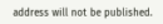address will not be published.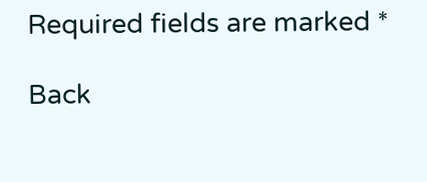Required fields are marked *

Back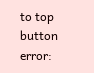to top button
error: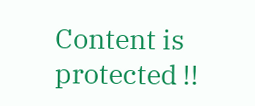Content is protected !!